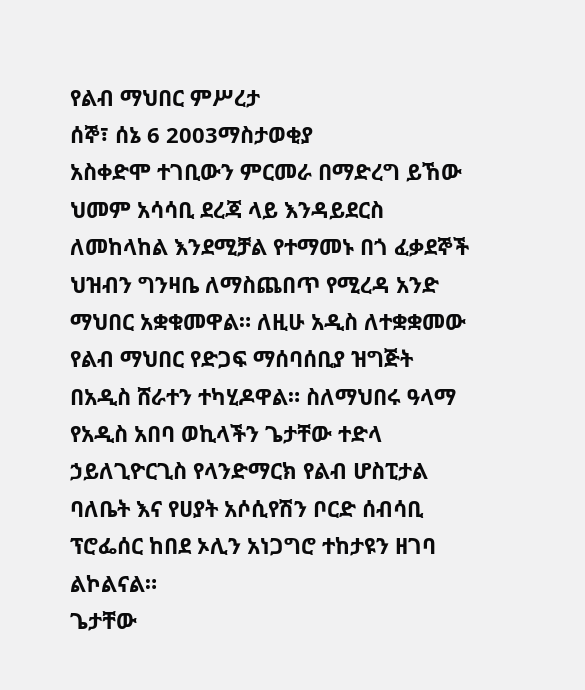የልብ ማህበር ምሥረታ
ሰኞ፣ ሰኔ 6 2003ማስታወቂያ
አስቀድሞ ተገቢውን ምርመራ በማድረግ ይኸው ህመም አሳሳቢ ደረጃ ላይ እንዳይደርስ ለመከላከል እንደሚቻል የተማመኑ በጎ ፈቃደኞች ህዝብን ግንዛቤ ለማስጨበጥ የሚረዳ አንድ ማህበር አቋቁመዋል። ለዚሁ አዲስ ለተቋቋመው የልብ ማህበር የድጋፍ ማሰባሰቢያ ዝግጅት በአዲስ ሸራተን ተካሂዶዋል። ስለማህበሩ ዓላማ የአዲስ አበባ ወኪላችን ጌታቸው ተድላ ኃይለጊዮርጊስ የላንድማርክ የልብ ሆስፒታል ባለቤት እና የሀያት አሶሲየሽን ቦርድ ሰብሳቢ ፕሮፌሰር ከበደ ኦሊን አነጋግሮ ተከታዩን ዘገባ ልኮልናል።
ጌታቸው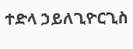ተድላ ኃይለጊዮርጊስ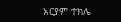አርያም ተክሌ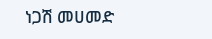ነጋሽ መሀመድ